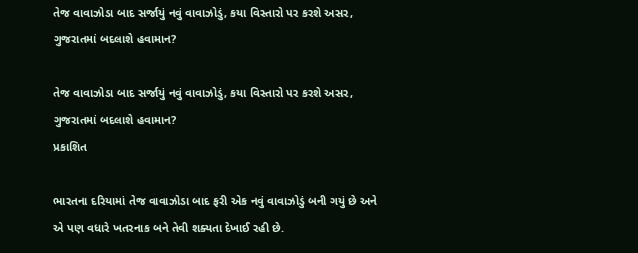તેજ વાવાઝોડા બાદ સર્જાયું નવું વાવાઝોડું, કયા વિસ્તારો પર કરશે અસર, ગુજરાતમાં બદલાશે હવામાન?

તેજ વાવાઝોડા બાદ સર્જાયું નવું વાવાઝોડું, કયા વિસ્તારો પર કરશે અસર, ગુજરાતમાં બદલાશે હવામાન?
પ્રકાશિત

ભારતના દરિયામાં તેજ વાવાઝોડા બાદ ફરી એક નવું વાવાઝોડું બની ગયું છે અને એ પણ વધારે ખતરનાક બને તેવી શક્યતા દેખાઈ રહી છે.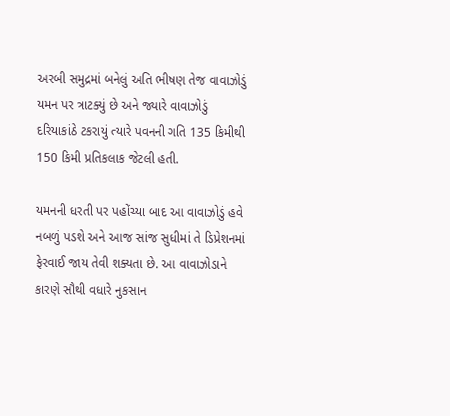અરબી સમુદ્રમાં બનેલું અતિ ભીષણ તેજ વાવાઝોડું યમન પર ત્રાટક્યું છે અને જ્યારે વાવાઝોડું દરિયાકાંઠે ટકરાયું ત્યારે પવનની ગતિ 135 કિમીથી 150 કિમી પ્રતિકલાક જેટલી હતી.

યમનની ધરતી પર પહોંચ્યા બાદ આ વાવાઝોડું હવે નબળું પડશે અને આજ સાંજ સુધીમાં તે ડિપ્રેશનમાં ફેરવાઈ જાય તેવી શક્યતા છે. આ વાવાઝોડાને કારણે સૌથી વધારે નુકસાન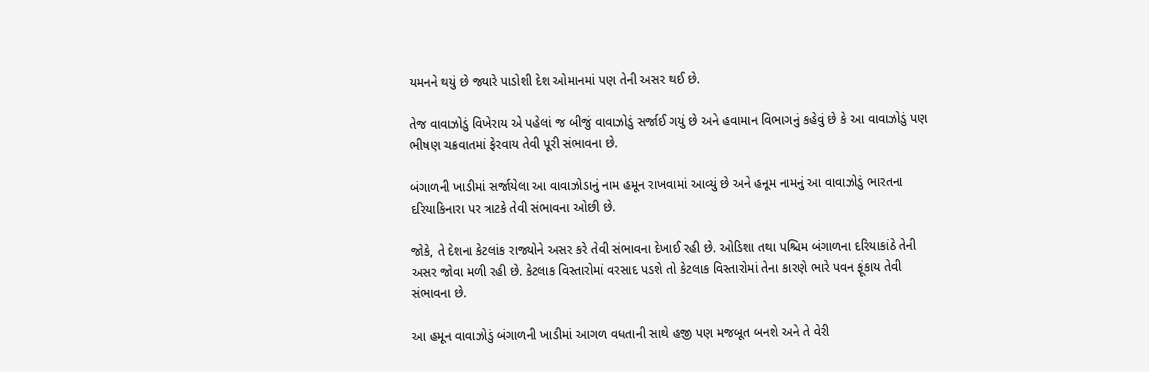યમનને થયું છે જ્યારે પાડોશી દેશ ઓમાનમાં પણ તેની અસર થઈ છે.

તેજ વાવાઝોડું વિખેરાય એ પહેલાં જ બીજું વાવાઝોડું સર્જાઈ ગયું છે અને હવામાન વિભાગનું કહેવું છે કે આ વાવાઝોડું પણ ભીષણ ચક્રવાતમાં ફેરવાય તેવી પૂરી સંભાવના છે.

બંગાળની ખાડીમાં સર્જાયેલા આ વાવાઝોડાનું નામ હમૂન રાખવામાં આવ્યું છે અને હનૂમ નામનું આ વાવાઝોડું ભારતના દરિયાકિનારા પર ત્રાટકે તેવી સંભાવના ઓછી છે.

જોકે, તે દેશના કેટલાંક રાજ્યોને અસર કરે તેવી સંભાવના દેખાઈ રહી છે. ઓડિશા તથા પશ્ચિમ બંગાળના દરિયાકાંઠે તેની અસર જોવા મળી રહી છે. કેટલાક વિસ્તારોમાં વરસાદ પડશે તો કેટલાક વિસ્તારોમાં તેના કારણે ભારે પવન ફૂંકાય તેવી સંભાવના છે.

આ હમૂન વાવાઝોડું બંગાળની ખાડીમાં આગળ વધતાની સાથે હજી પણ મજબૂત બનશે અને તે વેરી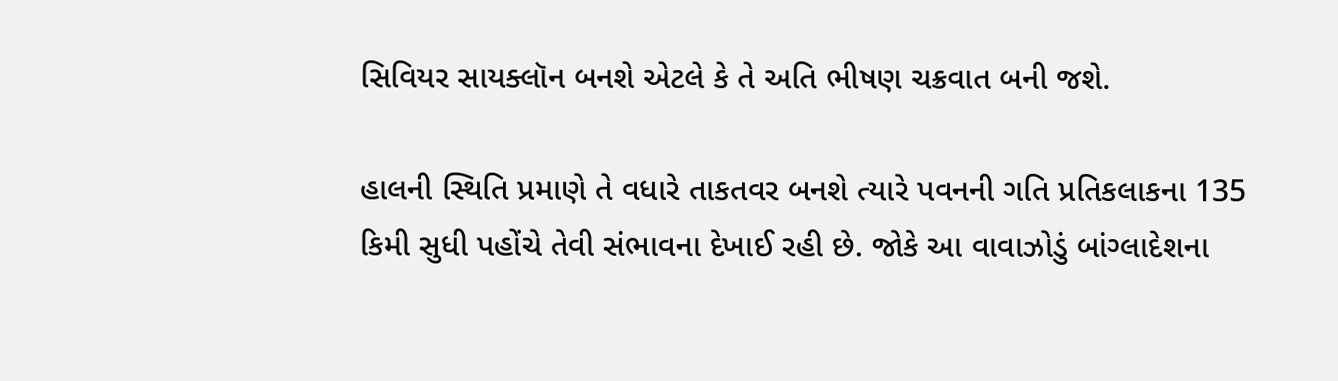સિવિયર સાયક્લૉન બનશે એટલે કે તે અતિ ભીષણ ચક્રવાત બની જશે.

હાલની સ્થિતિ પ્રમાણે તે વધારે તાકતવર બનશે ત્યારે પવનની ગતિ પ્રતિકલાકના 135 કિમી સુધી પહોંચે તેવી સંભાવના દેખાઈ રહી છે. જોકે આ વાવાઝોડું બાંગ્લાદેશના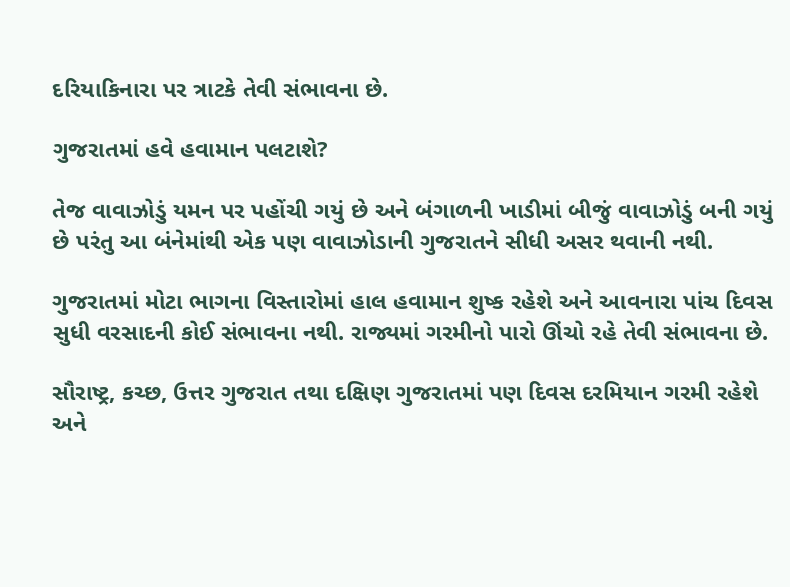દરિયાકિનારા પર ત્રાટકે તેવી સંભાવના છે.

ગુજરાતમાં હવે હવામાન પલટાશે?

તેજ વાવાઝોડું યમન પર પહોંચી ગયું છે અને બંગાળની ખાડીમાં બીજું વાવાઝોડું બની ગયું છે પરંતુ આ બંનેમાંથી એક પણ વાવાઝોડાની ગુજરાતને સીધી અસર થવાની નથી.

ગુજરાતમાં મોટા ભાગના વિસ્તારોમાં હાલ હવામાન શુષ્ક રહેશે અને આવનારા પાંચ દિવસ સુધી વરસાદની કોઈ સંભાવના નથી. રાજ્યમાં ગરમીનો પારો ઊંચો રહે તેવી સંભાવના છે.

સૌરાષ્ટ્ર, કચ્છ, ઉત્તર ગુજરાત તથા દક્ષિણ ગુજરાતમાં પણ દિવસ દરમિયાન ગરમી રહેશે અને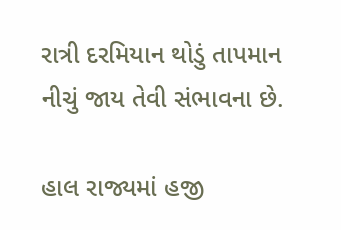રાત્રી દરમિયાન થોડું તાપમાન નીચું જાય તેવી સંભાવના છે.

હાલ રાજ્યમાં હજી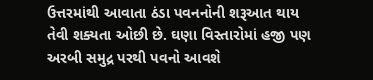ઉત્તરમાંથી આવાતા ઠંડા પવનનોની શરૂઆત થાય તેવી શક્યતા ઓછી છે. ઘણા વિસ્તારોમાં હજી પણ અરબી સમુદ્ર પરથી પવનો આવશે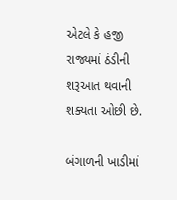એટલે કે હજી રાજ્યમાં ઠંડીની શરૂઆત થવાની શક્યતા ઓછી છે.

બંગાળની ખાડીમાં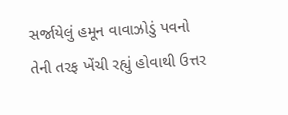સર્જાયેલું હમૂન વાવાઝોડું પવનો તેની તરફ ખેંચી રહ્યું હોવાથી ઉત્તર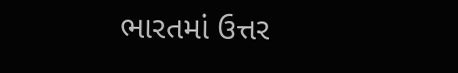ભારતમાં ઉત્તર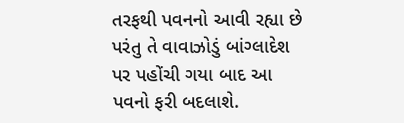તરફથી પવનનો આવી રહ્યા છે પરંતુ તે વાવાઝોડું બાંગ્લાદેશ પર પહોંચી ગયા બાદ આ પવનો ફરી બદલાશે.